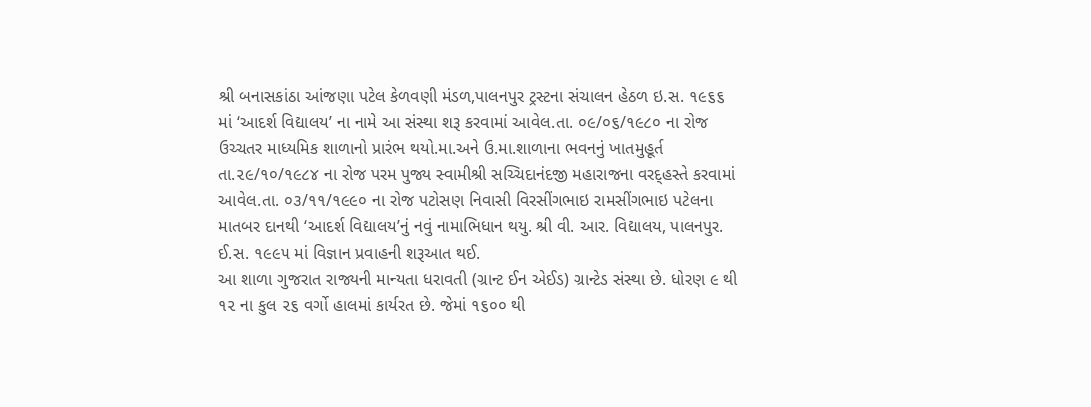શ્રી બનાસકાંઠા આંજણા પટેલ કેળવણી મંડળ,પાલનપુર ટ્રસ્ટના સંચાલન હેઠળ ઇ.સ. ૧૯૬૬ માં ‘આદર્શ વિદ્યાલય’ ના નામે આ સંસ્થા શરૂ કરવામાં આવેલ.તા. ૦૯/૦૬/૧૯૮૦ ના રોજ ઉચ્ચતર માધ્યમિક શાળાનો પ્રારંભ થયો.મા.અને ઉ.મા.શાળાના ભવનનું ખાતમુહૂર્ત તા.૨૯/૧૦/૧૯૮૪ ના રોજ પરમ પુજ્ય સ્વામીશ્રી સચ્ચિદાનંદજી મહારાજના વરદ્હસ્તે કરવામાં આવેલ.તા. ૦૩/૧૧/૧૯૯૦ ના રોજ પટોસણ નિવાસી વિરસીંગભાઇ રામસીંગભાઇ પટેલના માતબર દાનથી ‘આદર્શ વિદ્યાલય’નું નવું નામાભિધાન થયુ. શ્રી વી. આર. વિદ્યાલય, પાલનપુર. ઈ.સ. ૧૯૯૫ માં વિજ્ઞાન પ્રવાહની શરૂઆત થઈ.
આ શાળા ગુજરાત રાજ્યની માન્યતા ધરાવતી (ગ્રાન્ટ ઈન એઈડ) ગ્રાન્ટેડ સંસ્થા છે. ધોરણ ૯ થી ૧૨ ના કુલ ૨૬ વર્ગો હાલમાં કાર્યરત છે. જેમાં ૧૬૦૦ થી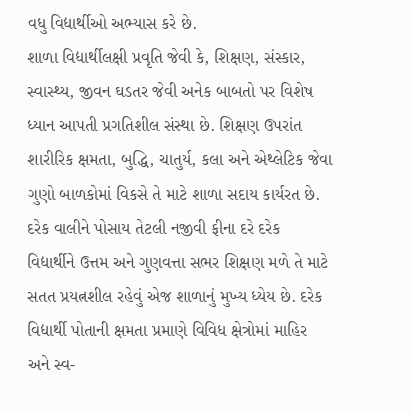વધુ વિદ્યાર્થીઓ અભ્યાસ કરે છે.
શાળા વિદ્યાર્થીલક્ષી પ્રવૃતિ જેવી કે, શિક્ષણ, સંસ્કાર, સ્વાસ્થ્ય, જીવન ઘડતર જેવી અનેક બાબતો પર વિશેષ ધ્યાન આપતી પ્રગતિશીલ સંસ્થા છે. શિક્ષણ ઉપરાંત શારીરિક ક્ષમતા, બુદ્ધિ, ચાતુર્ય, કલા અને એથ્લેટિક જેવા ગુણો બાળકોમાં વિકસે તે માટે શાળા સદાય કાર્યરત છે. દરેક વાલીને પોસાય તેટલી નજીવી ફીના દરે દરેક વિદ્યાર્થીને ઉત્તમ અને ગુણવત્તા સભર શિક્ષણ મળે તે માટે સતત પ્રયત્નશીલ રહેવું એજ શાળાનું મુખ્ય ધ્યેય છે. દરેક વિદ્યાર્થી પોતાની ક્ષમતા પ્રમાણે વિવિધ ક્ષેત્રોમાં માહિર અને સ્વ-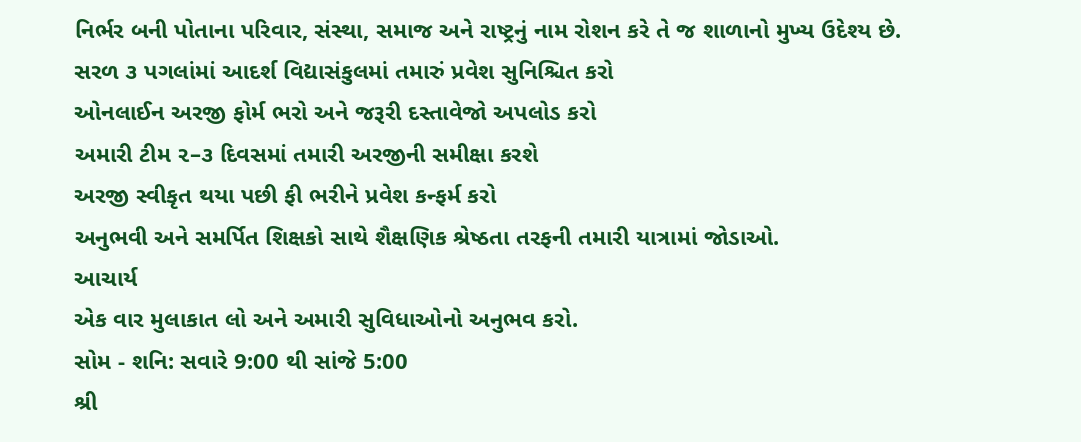નિર્ભર બની પોતાના પરિવાર, સંસ્થા, સમાજ અને રાષ્ટ્રનું નામ રોશન કરે તે જ શાળાનો મુખ્ય ઉદેશ્ય છે.
સરળ ૩ પગલાંમાં આદર્શ વિદ્યાસંકુલમાં તમારું પ્રવેશ સુનિશ્ચિત કરો
ઓનલાઈન અરજી ફોર્મ ભરો અને જરૂરી દસ્તાવેજો અપલોડ કરો
અમારી ટીમ ૨–૩ દિવસમાં તમારી અરજીની સમીક્ષા કરશે
અરજી સ્વીકૃત થયા પછી ફી ભરીને પ્રવેશ કન્ફર્મ કરો
અનુભવી અને સમર્પિત શિક્ષકો સાથે શૈક્ષણિક શ્રેષ્ઠતા તરફની તમારી યાત્રામાં જોડાઓ.
આચાર્ય
એક વાર મુલાકાત લો અને અમારી સુવિધાઓનો અનુભવ કરો.
સોમ - શનિ: સવારે 9:00 થી સાંજે 5:00
શ્રી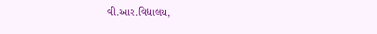વી.આર.વિદ્યાલય,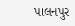પાલનપુર